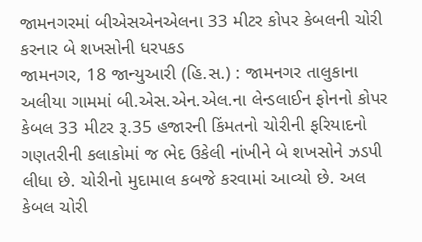જામનગરમાં બીએસએનએલના 33 મીટર કોપર કેબલની ચોરી કરનાર બે શખસોની ધરપકડ
જામનગર, 18 જાન્યુઆરી (હિ.સ.) : જામનગર તાલુકાના અલીયા ગામમાં બી.એસ.એન.એલ.ના લેન્ડલાઈન ફોનનો કોપર કેબલ 33 મીટર રૂ.35 હજારની કિંમતનો ચોરીની ફરિયાદનો ગણતરીની કલાકોમાં જ ભેદ ઉકેલી નાંખીને બે શખસોને ઝડપી લીધા છે. ચોરીનો મુદામાલ કબજે કરવામાં આવ્યો છે. અલ
કેબલ ચોરી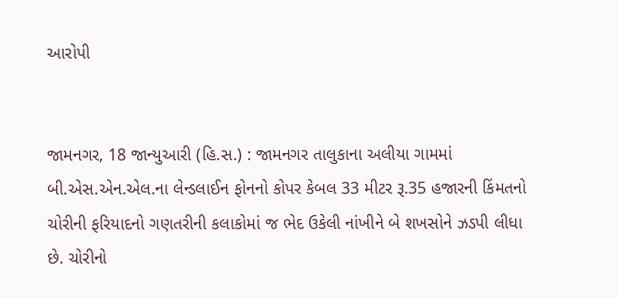આરોપી


જામનગર, 18 જાન્યુઆરી (હિ.સ.) : જામનગર તાલુકાના અલીયા ગામમાં બી.એસ.એન.એલ.ના લેન્ડલાઈન ફોનનો કોપર કેબલ 33 મીટર રૂ.35 હજારની કિંમતનો ચોરીની ફરિયાદનો ગણતરીની કલાકોમાં જ ભેદ ઉકેલી નાંખીને બે શખસોને ઝડપી લીધા છે. ચોરીનો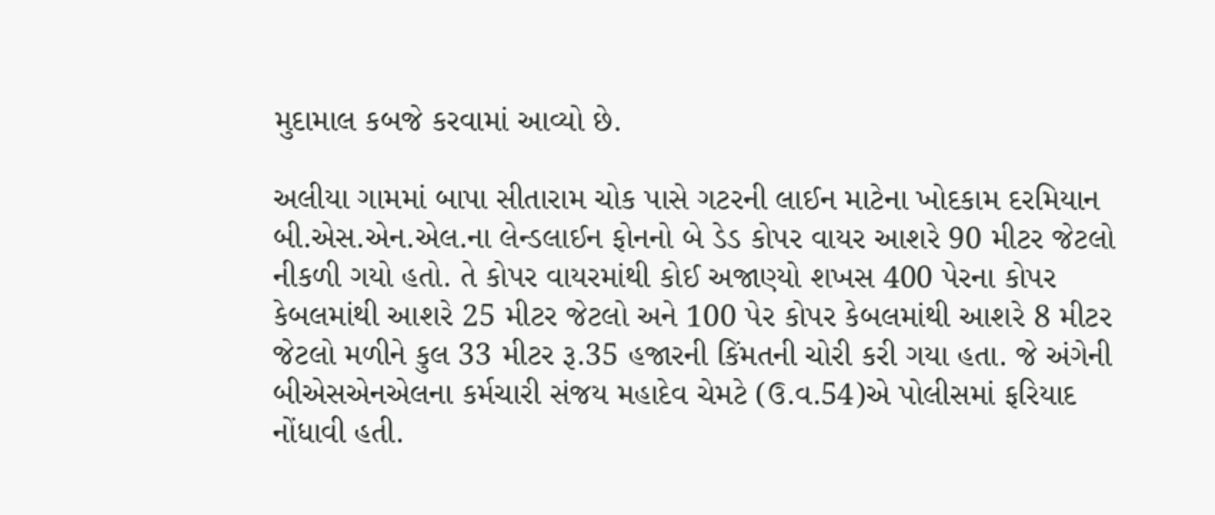મુદામાલ કબજે કરવામાં આવ્યો છે.

અલીયા ગામમાં બાપા સીતારામ ચોક પાસે ગટરની લાઈન માટેના ખોદકામ દરમિયાન બી.એસ.એન.એલ.ના લેન્ડલાઈન ફોનનો બે ડેડ કોપર વાયર આશરે 90 મીટર જેટલો નીકળી ગયો હતો. તે કોપર વાયરમાંથી કોઈ અજાણ્યો શખસ 400 પેરના કોપર કેબલમાંથી આશરે 25 મીટર જેટલો અને 100 પેર કોપર કેબલમાંથી આશરે 8 મીટર જેટલો મળીને કુલ 33 મીટર રૂ.35 હજારની કિંમતની ચોરી કરી ગયા હતા. જે અંગેની બીએસએનએલના કર્મચારી સંજય મહાદેવ ચેમટે (ઉ.વ.54)એ પોલીસમાં ફરિયાદ નોંધાવી હતી.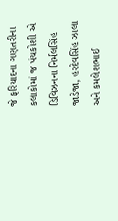જે ફરિયાદના ગણતરીના કલાકોમાં જ પંચકોશી એ ડિવિઝનના નિર્મલસિંહ જાડેજા, હરદેવસિંહ ઝાલા અને કમલેશભાઈ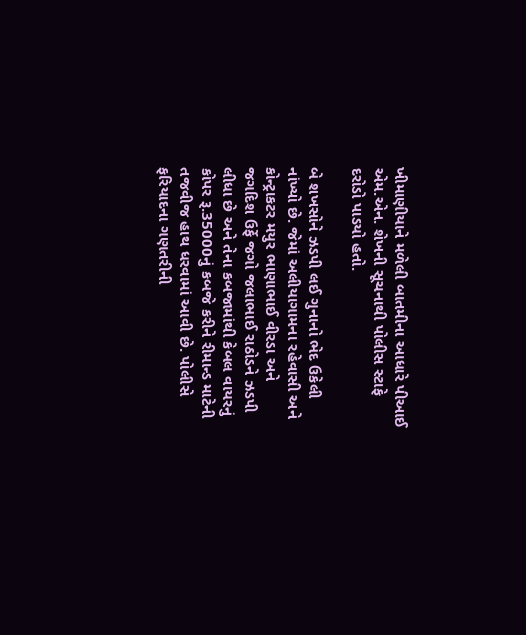ખીમાણીયાને મળેલી બાતમીના આધારે પીઆઈ એમ.એન. શેખની સૂચનાથી પોલીસ સ્ટાફે દરોડો પાડયો હતો.

બે શખસોને ઝડપી લઈ ગુનાનો ભેદ ઉકેલી નાંખ્યો છે. જેમાં અલીયાગામના રહેવાસી અને કોન્ટ્રાકટર મયુર ભાણાભાઈ વીરડા અને જગદિશ ઉર્ફે જગો જલાભાઈ રાઠોડને ઝડપી લીધા છે અને તેના કબજામાંથી કેબલ વાયરનું કોપર રૂ.35000નું કબજે કરીને રીમાન્ડ માટેની તજવીજ હાથ ધરવામાં આવી છે. પોલીસે ફરિયાદના ગણતરીની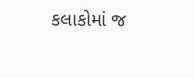કલાકોમાં જ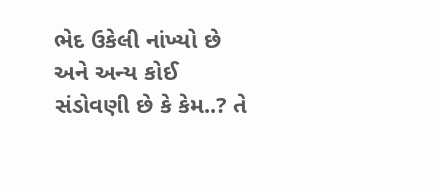ભેદ ઉકેલી નાંખ્યો છે અને અન્ય કોઈ સંડોવણી છે કે કેમ..? તે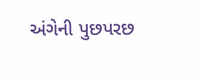અંગેની પુછપરછ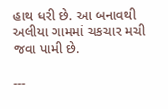હાથ ધરી છે. આ બનાવથી અલીયા ગામમાં ચકચાર મચી જવા પામી છે.

---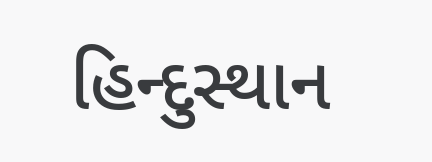હિન્દુસ્થાન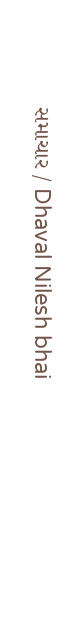સમાચાર / Dhaval Nilesh bhai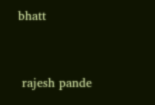bhatt


 rajesh pande